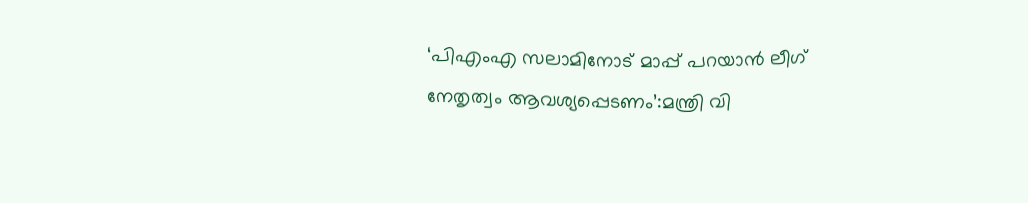‘പിഎംഎ സലാമിനോട്‌ മാപ്പ് പറയാൻ ലീഗ് നേതൃത്വം ആവശ്യപ്പെടണം’:മന്ത്രി വി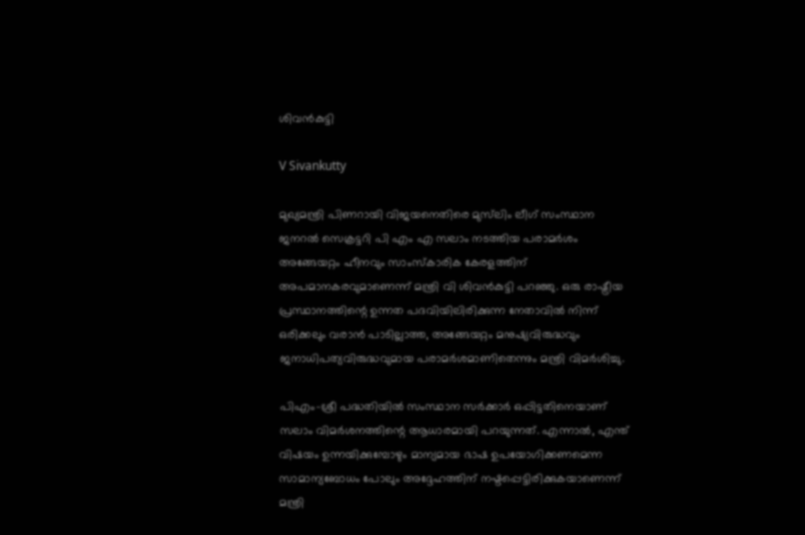ശിവൻകുട്ടി

V Sivankutty

മുഖ്യമന്ത്രി പിണറായി വിജയനെതിരെ മുസ്‌ലിം ലീഗ് സംസ്ഥാന ജനറൽ സെക്രട്ടറി പി എം എ സലാം നടത്തിയ പരാമർശം അങ്ങേയറ്റം ഹീനവും സാംസ്കാരിക കേരളത്തിന് അപമാനകരവുമാണെന്ന് മന്ത്രി വി ശിവൻകുട്ടി പറഞ്ഞു. ഒരു രാഷ്ട്രീയ പ്രസ്ഥാനത്തിന്റെ ഉന്നത പദവിയിലിരിക്കുന്ന നേതാവിൽ നിന്ന് ഒരിക്കലും വരാൻ പാടില്ലാത്ത, അങ്ങേയറ്റം മനുഷ്യവിരുദ്ധവും ജനാധിപത്യവിരുദ്ധവുമായ പരാമർശമാണിതെന്നും മന്ത്രി വിമർശിച്ചു.

പിഎം-ശ്രീ പദ്ധതിയിൽ സംസ്ഥാന സർക്കാർ ഒപ്പിട്ടതിനെയാണ് സലാം വിമർശനത്തിന്റെ ആധാരമായി പറയുന്നത്. എന്നാൽ, എന്ത് വിഷയം ഉന്നയിക്കുമ്പോഴും മാന്യമായ ഭാഷ ഉപയോഗിക്കണമെന്ന സാമാന്യബോധം പോലും അദ്ദേഹത്തിന് നഷ്ടപ്പെട്ടിരിക്കുകയാണെന്ന് മന്ത്രി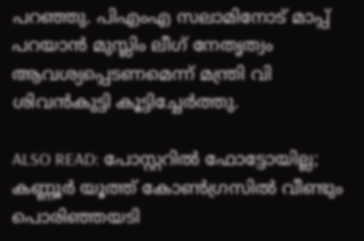പറഞ്ഞു. പിഎംഎ സലാമിനോട് മാപ്പ് പറയാൻ മുസ്ലിം ലീഗ് നേതൃത്വം ആവശ്യപ്പെടണമെന്ന് മന്ത്രി വി ശിവൻകുട്ടി കൂട്ടിച്ചേർത്തു.

ALSO READ: പോസ്റ്ററിൽ ഫോട്ടോയില്ല; കണ്ണൂര്‍ യൂത്ത് കോണ്‍ഗ്രസില്‍ വീണ്ടും പൊരിഞ്ഞയടി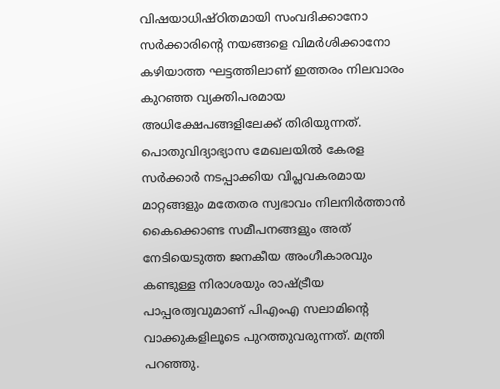വിഷയാധിഷ്ഠിതമായി സംവദിക്കാനോ സർക്കാരിന്റെ നയങ്ങളെ വിമർശിക്കാനോ കഴിയാത്ത ഘട്ടത്തിലാണ് ഇത്തരം നിലവാരം കുറഞ്ഞ വ്യക്തിപരമായ അധിക്ഷേപങ്ങളിലേക്ക് തിരിയുന്നത്. പൊതുവിദ്യാഭ്യാസ മേഖലയിൽ കേരള സർക്കാർ നടപ്പാക്കിയ വിപ്ലവകരമായ മാറ്റങ്ങളും മതേതര സ്വഭാവം നിലനിർത്താൻ കൈക്കൊണ്ട സമീപനങ്ങളും അത് നേടിയെടുത്ത ജനകീയ അംഗീകാരവും കണ്ടുള്ള നിരാശയും രാഷ്ട്രീയ പാപ്പരത്വവുമാണ് പിഎംഎ സലാമിന്റെ വാക്കുകളിലൂടെ പുറത്തുവരുന്നത്. മന്ത്രി പറഞ്ഞു.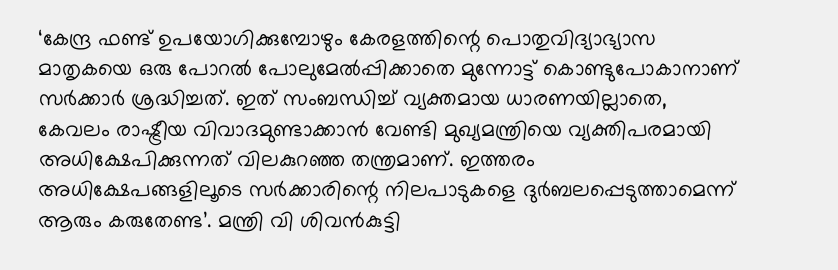‘കേന്ദ്ര ഫണ്ട് ഉപയോഗിക്കുമ്പോഴും കേരളത്തിന്റെ പൊതുവിദ്യാഭ്യാസ മാതൃകയെ ഒരു പോറൽ പോലുമേൽപ്പിക്കാതെ മുന്നോട്ട് കൊണ്ടുപോകാനാണ് സർക്കാർ ശ്രദ്ധിച്ചത്. ഇത് സംബന്ധിച്ച് വ്യക്തമായ ധാരണയില്ലാതെ, കേവലം രാഷ്ട്രീയ വിവാദമുണ്ടാക്കാൻ വേണ്ടി മുഖ്യമന്ത്രിയെ വ്യക്തിപരമായി അധിക്ഷേപിക്കുന്നത് വിലകുറഞ്ഞ തന്ത്രമാണ്. ഇത്തരം അധിക്ഷേപങ്ങളിലൂടെ സർക്കാരിന്റെ നിലപാടുകളെ ദുർബലപ്പെടുത്താമെന്ന് ആരും കരുതേണ്ട’. മന്ത്രി വി ശിവൻകുട്ടി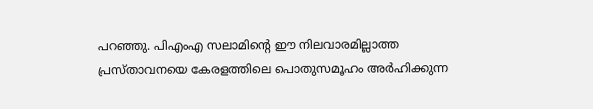പറഞ്ഞു. പിഎംഎ സലാമിന്റെ ഈ നിലവാരമില്ലാത്ത പ്രസ്താവനയെ കേരളത്തിലെ പൊതുസമൂഹം അർഹിക്കുന്ന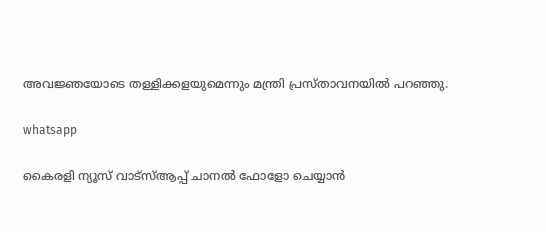അവജ്ഞയോടെ തള്ളിക്കളയുമെന്നും മന്ത്രി പ്രസ്താവനയിൽ പറഞ്ഞു.

whatsapp

കൈരളി ന്യൂസ് വാട്‌സ്ആപ്പ് ചാനല്‍ ഫോളോ ചെയ്യാന്‍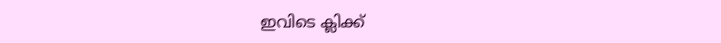ഇവിടെ ക്ലിക്ക്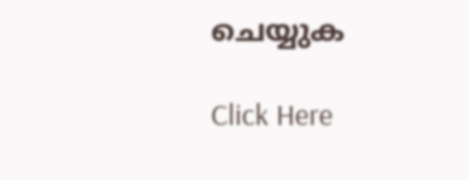ചെയ്യുക

Click Here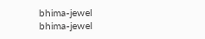bhima-jewel
bhima-jewel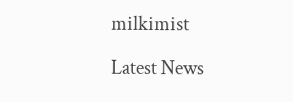milkimist

Latest News